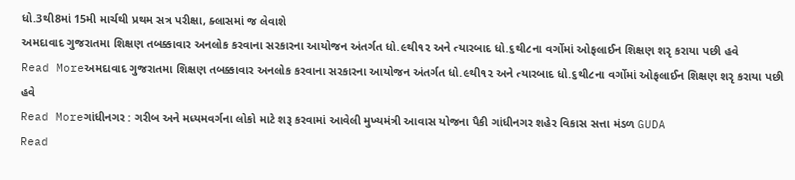ધો.3થી8માં 15મી માર્ચથી પ્રથમ સત્ર પરીક્ષા, ક્લાસમાં જ લેવાશે
અમદાવાદ ગુજરાતમા શિક્ષણ તબક્કાવાર અનલોક કરવાના સરકારના આયોજન અંતર્ગત ધો.૯થી૧૨ અને ત્યારબાદ ધો.૬થી૮ના વર્ગોમાં ઓફલાઈન શિક્ષણ શરૃ કરાયા પછી હવે
Read Moreઅમદાવાદ ગુજરાતમા શિક્ષણ તબક્કાવાર અનલોક કરવાના સરકારના આયોજન અંતર્ગત ધો.૯થી૧૨ અને ત્યારબાદ ધો.૬થી૮ના વર્ગોમાં ઓફલાઈન શિક્ષણ શરૃ કરાયા પછી હવે
Read Moreગાંધીનગર : ગરીબ અને મધ્યમવર્ગના લોકો માટે શરૂ કરવામાં આવેલી મુખ્યમંત્રી આવાસ યોજના પૈકી ગાંધીનગર શહેર વિકાસ સત્તા મંડળ GUDA
Read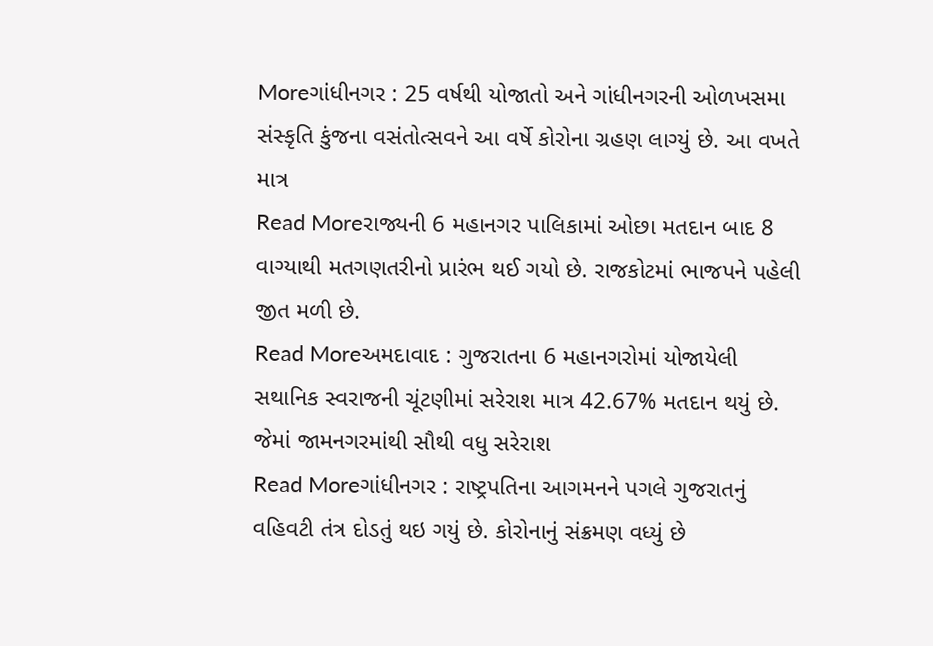Moreગાંધીનગર : 25 વર્ષથી યોજાતો અને ગાંધીનગરની ઓળખસમા સંસ્કૃતિ કુંજના વસંતોત્સવને આ વર્ષે કોરોના ગ્રહણ લાગ્યું છે. આ વખતે માત્ર
Read Moreરાજ્યની 6 મહાનગર પાલિકામાં ઓછા મતદાન બાદ 8 વાગ્યાથી મતગણતરીનો પ્રારંભ થઈ ગયો છે. રાજકોટમાં ભાજપને પહેલી જીત મળી છે.
Read Moreઅમદાવાદ : ગુજરાતના 6 મહાનગરોમાં યોજાયેલી સથાનિક સ્વરાજની ચૂંટણીમાં સરેરાશ માત્ર 42.67% મતદાન થયું છે. જેમાં જામનગરમાંથી સૌથી વધુ સરેરાશ
Read Moreગાંધીનગર : રાષ્ટ્રપતિના આગમનને પગલે ગુજરાતનું વહિવટી તંત્ર દોડતું થઇ ગયું છે. કોરોનાનું સંક્રમણ વધ્યું છે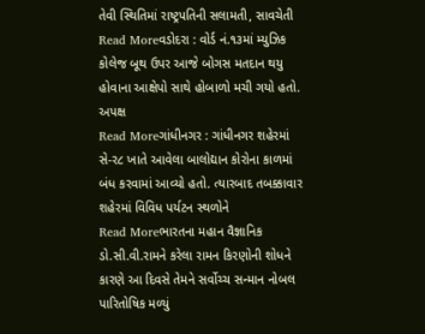તેવી સ્થિતિમાં રાષ્ટ્રપતિની સલામતી, સાવચેતી
Read Moreવડોદરા : વોર્ડ નં.૧૩માં મ્યુઝિક કોલેજ બૂથ ઉપર આજે બોગસ મતદાન થયુ હોવાના આક્ષેપો સાથે હોબાળો મચી ગયો હતો. અપક્ષ
Read Moreગાંધીનગર : ગાંધીનગર શહેરમાં સે-ર૮ ખાતે આવેલા બાલોદ્યાન કોરોના કાળમાં બંધ કરવામાં આવ્યો હતો. ત્યારબાદ તબક્કાવાર શહેરમાં વિવિધ પર્યટન સ્થળોને
Read Moreભારતના મહાન વૈજ્ઞાનિક ડો.સી.વી.રામને કરેલા રામન કિરણોની શોધને કારણે આ દિવસે તેમને સર્વોચ્ચ સન્માન નોબલ પારિતોષિક મળ્યું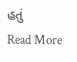હતું
Read More